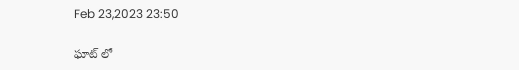Feb 23,2023 23:50

ఘాట్‌ లో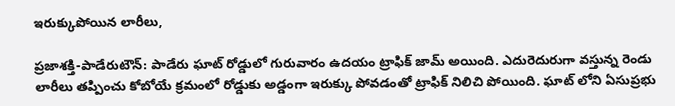ఇరుక్కుపోయిన లారీలు,

ప్రజాశక్తి-పాడేరుటౌన్‌: పాడేరు ఘాట్‌ రోడ్డులో గురువారం ఉదయం ట్రాఫిక్‌ జామ్‌ అయింది. ఎదురెదురుగా వస్తున్న రెండు లారీలు తప్పించు కోబోయే క్రమంలో రోడ్డుకు అడ్డంగా ఇరుక్కు పోవడంతో ట్రాఫిక్‌ నిలిచి పోయింది. ఘాట్‌ లోని ఏసుప్రభు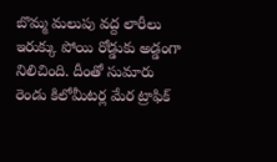బొమ్మ మలుపు వద్ద లారీలు ఇరుక్కు పోయి రోడ్డుకు అడ్డంగా నిలిచింది. దీంతో సుమారు రెండు కిలోమీటర్ల మేర ట్రాఫిక్‌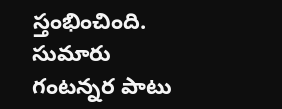స్తంభించింది. సుమారు గంటన్నర పాటు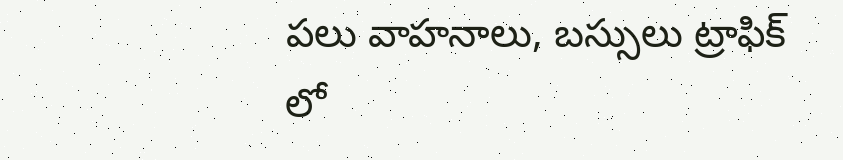పలు వాహనాలు, బస్సులు ట్రాఫిక్‌ లో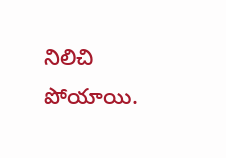నిలిచి పోయాయి.